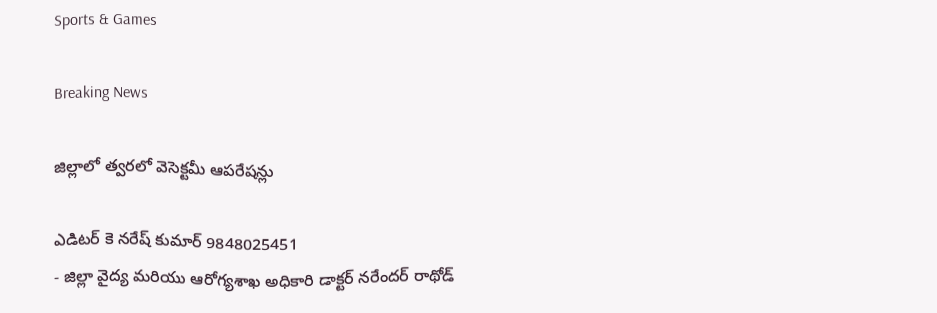Sports & Games

Breaking News

జిల్లాలో త్వరలో వెసెక్టమీ ఆపరేషన్లు

ఎడిటర్ కె నరేష్ కుమార్ 9848025451
- జిల్లా వైద్య మరియు ఆరోగ్యశాఖ అధికారి డాక్టర్ నరేందర్ రాథోడ్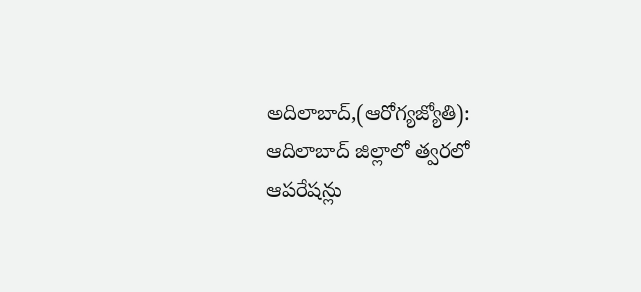అదిలాబాద్,(ఆరోగ్యజ్యోతి): ఆదిలాబాద్ జిల్లాలో త్వరలో ఆపరేషన్లు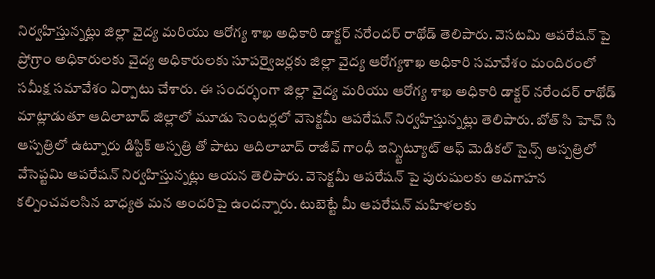నిర్వహిస్తున్నట్లు జిల్లా వైద్య మరియు ఆరోగ్య శాఖ అధికారి డాక్టర్ నరేందర్ రాథోడ్ తెలిపారు. వెసటమి ఆపరేషన్ పై ప్రోగ్రాం అధికారులకు వైద్య అధికారులకు సూపర్వైజర్లకు జిల్లా వైద్య ఆరోగ్యశాఖ అధికారి సమావేశం మందిరంలో సమీక్ష సమావేశం ఏర్పాటు చేశారు. ఈ సందర్భంగా జిల్లా వైద్య మరియు ఆరోగ్య శాఖ అధికారి డాక్టర్ నరేందర్ రాథోడ్ మాట్లాడుతూ ఆదిలాబాద్ జిల్లాలో మూడు సెంటర్లలో వెసెక్టమీ ఆపరేషన్ నిర్వహిస్తున్నట్లు తెలిపారు. బోత్ సి హెచ్ సి ఆస్పత్రిలో ఉట్నూరు డిస్టిక్ ఆస్పత్రి తో పాటు ఆదిలాబాద్ రాజీవ్ గాంధీ ఇన్స్టిట్యూట్ ఆఫ్ మెడికల్ సైన్స్ ఆస్పత్రిలో వేసెప్టమి ఆపరేషన్ నిర్వహిస్తున్నట్లు ఆయన తెలిపారు. వెసెక్టమీ ఆపరేషన్ పై పురుషులకు అవగాహన కల్పించవలసిన బాధ్యత మన అందరిపై ఉందన్నారు. టుబెట్టే మీ ఆపరేషన్ మహిళలకు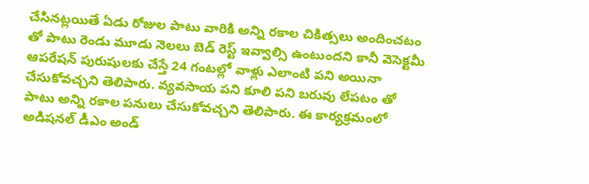చేసినట్లయితే ఏడు రోజుల పాటు వారికి అన్ని రకాల చికిత్సలు అందించటం తో పాటు రెండు మూడు నెలలు బెడ్ రెస్ట్ ఇవ్వాల్సి ఉంటుందని కానీ వెసెక్టమీ ఆపరేషన్ పురుషులకు చేస్తే 24 గంటల్లో వాళ్లు ఎలాంటి పని అయినా చేసుకోవచ్చని తెలిపారు. వ్యవసాయ పని కూలి పని బరువు లేపటం తో పాటు అన్ని రకాల పనులు చేసుకోవచ్చని తెలిపారు. ఈ కార్యక్రమంలో అడిషనల్ డీఎం అండ్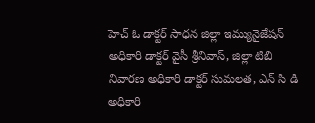హెచ్ ఓ డాక్టర్ సాధన జిల్లా ఇమ్యునైజేషన్ అధికారి డాక్టర్ వైసీ శ్రీనివాస్, జిల్లా టిబి నివారణ అధికారి డాక్టర్ సుమలత, ఎన్ సి డి అధికారి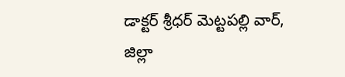డాక్టర్ శ్రీధర్ మెట్టపల్లి వార్, జిల్లా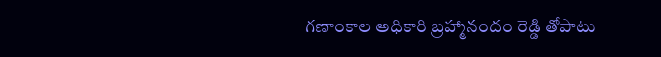గణాంకాల అధికారి బ్రహ్మానందం రెడ్డి తోపాటు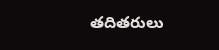తదితరులు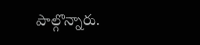పాల్గొన్నారు.